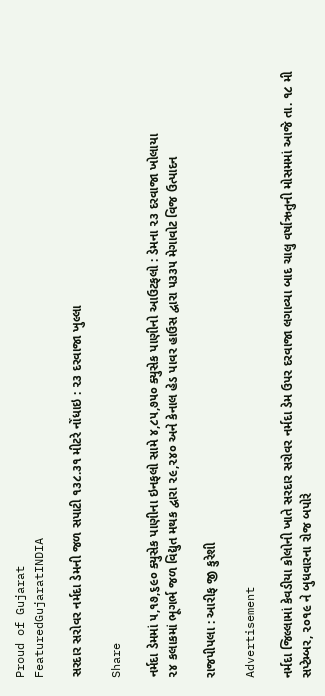Proud of Gujarat
FeaturedGujaratINDIA

સરદાર સરોવર નર્મદા ડેમની જળ સપાટી ૧૩૮.૩૧ મીટરે નોંધાઇ : ૨૩ દરવાજા ખુલ્લા

Share

નર્મદા ડેમમાં ૫,૧૭,૬૯૦ ક્યુસેક પાણીના ઇનફલો સામે ૪,૮૫,૭૫૦ ક્યુસેક પાણીનો આઉટફલો : ડેમના ૨૩ દરવાજા ખોલાયા
૨૪ કલાકમાં ભૂગર્ભ જળ વિદ્યુત મથક દ્વારા ૨૯,૨૪૦ અને કેનાલ હેડ પાવર હાઉસ દ્વારા ૫૩૩૫ મેગાવોટ વિજ ઉત્પાદન

રાજપીપલા : આરીફ જી કુરેશી

Advertisement

નર્મદા જિલ્લામાં કેવડીયા કોલોની ખાતે સરદાર સરોવર નર્મદા ડેમ ઉપર દરવાજા લગાવ્યા બાદ ચાલુ વર્ષાઋતુની મોસમમાં આજે તા. ૧૮ મી સપ્ટેમ્બર, ૨૦૧૯ ને બુધવારના રોજ બપોરે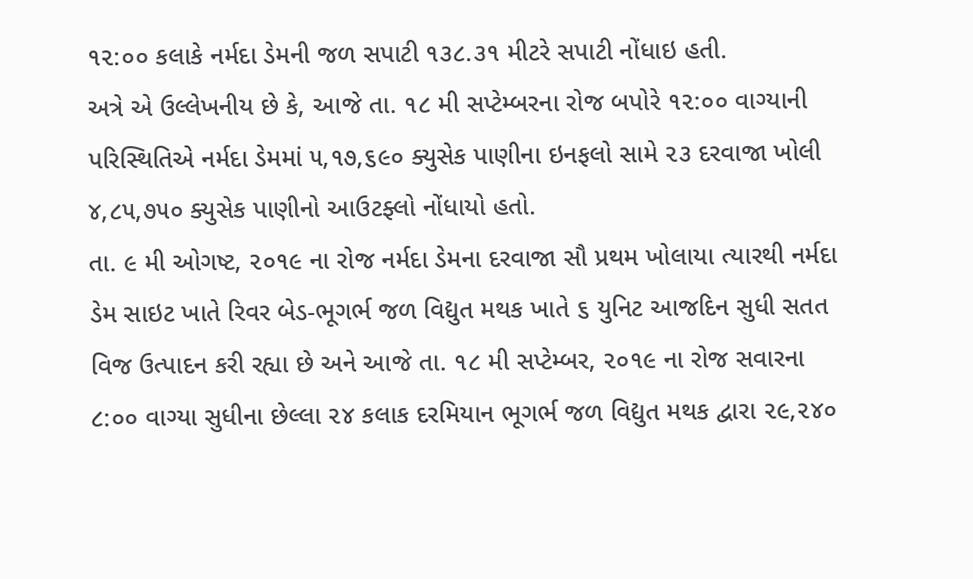૧૨:૦૦ કલાકે નર્મદા ડેમની જળ સપાટી ૧૩૮.૩૧ મીટરે સપાટી નોંધાઇ હતી.
અત્રે એ ઉલ્લેખનીય છે કે, આજે તા. ૧૮ મી સપ્ટેમ્બરના રોજ બપોરે ૧૨:૦૦ વાગ્યાની પરિસ્થિતિએ નર્મદા ડેમમાં ૫,૧૭,૬૯૦ ક્યુસેક પાણીના ઇનફલો સામે ૨૩ દરવાજા ખોલી ૪,૮૫,૭૫૦ ક્યુસેક પાણીનો આઉટફ્લો નોંધાયો હતો.
તા. ૯ મી ઓગષ્ટ, ૨૦૧૯ ના રોજ નર્મદા ડેમના દરવાજા સૌ પ્રથમ ખોલાયા ત્યારથી નર્મદા ડેમ સાઇટ ખાતે રિવર બેડ-ભૂગર્ભ જળ વિદ્યુત મથક ખાતે ૬ યુનિટ આજદિન સુધી સતત વિજ ઉત્પાદન કરી રહ્યા છે અને આજે તા. ૧૮ મી સપ્ટેમ્બર, ૨૦૧૯ ના રોજ સવારના ૮:૦૦ વાગ્યા સુધીના છેલ્લા ૨૪ કલાક દરમિયાન ભૂગર્ભ જળ વિદ્યુત મથક દ્વારા ૨૯,૨૪૦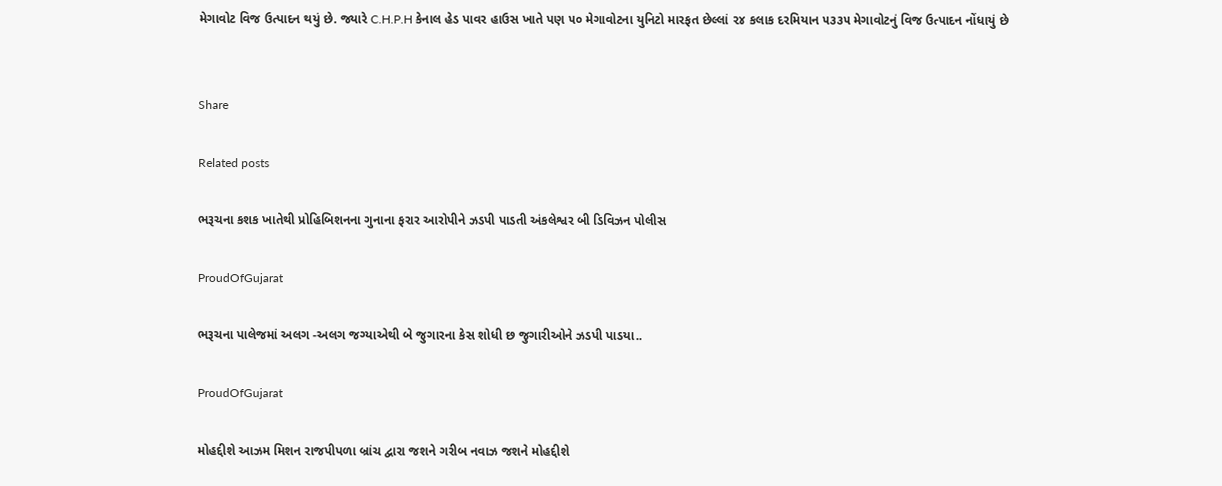મેગાવોટ વિજ ઉત્પાદન થયું છે. જ્યારે C.H.P.H કેનાલ હેડ પાવર હાઉસ ખાતે પણ ૫૦ મેગાવોટના યુનિટો મારફત છેલ્લાં ૨૪ કલાક દરમિયાન ૫૩૩૫ મેગાવોટનું વિજ ઉત્પાદન નોંધાયું છે


Share

Related posts

ભરૂચના કશક ખાતેથી પ્રોહિબિશનના ગુનાના ફરાર આરોપીને ઝડપી પાડતી અંકલેશ્વર બી ડિવિઝન પોલીસ

ProudOfGujarat

ભરૂચના પાલેજમાં અલગ -અલગ જગ્યાએથી બે જુગારના કેસ શોધી છ જુગારીઓને ઝડપી પાડયા..

ProudOfGujarat

મોહદ્દીશે આઝમ મિશન રાજપીપળા બ્રાંચ દ્વારા જશને ગરીબ નવાઝ જશને મોહદ્દીશે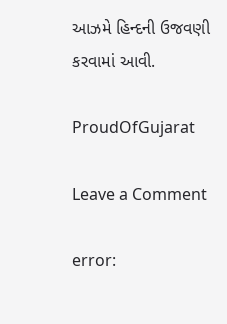આઝમે હિન્દની ઉજવણી કરવામાં આવી.

ProudOfGujarat

Leave a Comment

error: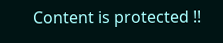Content is protected !!